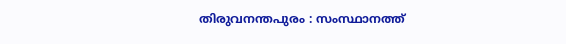തിരുവനന്തപുരം : സംസ്ഥാനത്ത്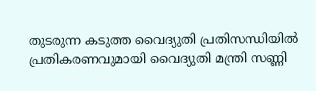തുടരുന്ന കടുത്ത വൈദ്യുതി പ്രതിസന്ധിയിൽ പ്രതികരണവുമായി വൈദ്യുതി മന്ത്രി സണ്ണി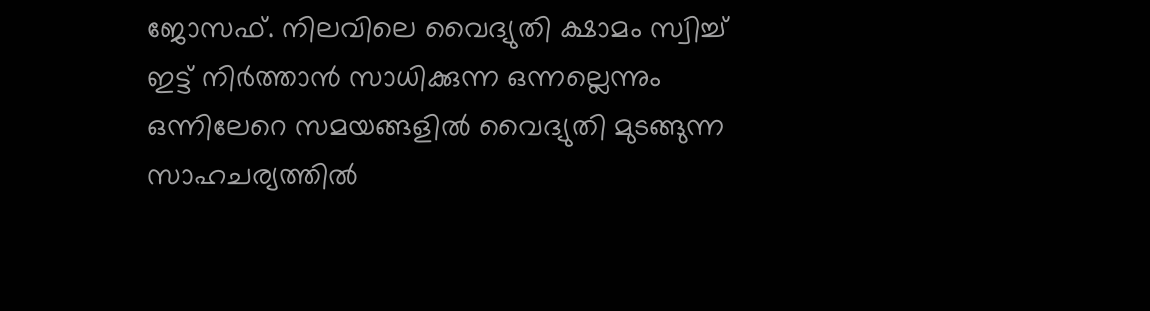ജോസഫ്. നിലവിലെ വൈദ്യുതി ക്ഷാമം സ്വിച്ച് ഇട്ട് നിർത്താൻ സാധിക്കുന്ന ഒന്നല്ലെന്നും ഒന്നിലേറെ സമയങ്ങളിൽ വൈദ്യുതി മുടങ്ങുന്ന സാഹചര്യത്തിൽ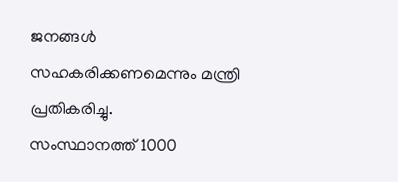ജനങ്ങൾ സഹകരിക്കണമെന്നും മന്ത്രി പ്രതികരിച്ചു.
സംസ്ഥാനത്ത് 1000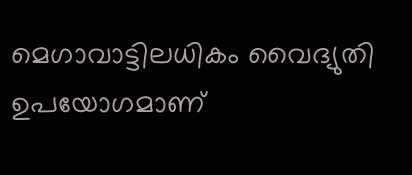മെഗാവാട്ടിലധികം വൈദ്യുതി ഉപയോഗമാണ്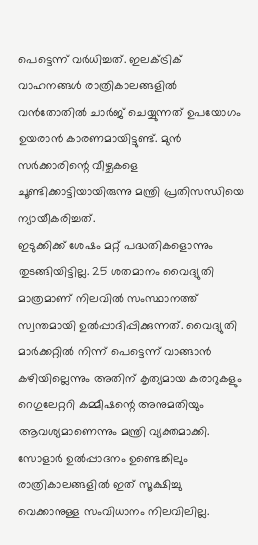പെട്ടെന്ന് വർധിച്ചത്. ഇലക്ട്രിക് വാഹനങ്ങൾ രാത്രികാലങ്ങളിൽ വൻതോതിൽ ചാർജ് ചെയ്യുന്നത് ഉപയോഗം ഉയരാൻ കാരണമായിട്ടുണ്ട്. മുൻ സർക്കാരിന്റെ വീഴ്ചകളെ ചൂണ്ടിക്കാട്ടിയായിരുന്നു മന്ത്രി പ്രതിസന്ധിയെ ന്യായീകരിച്ചത്.
ഇടുക്കിക്ക് ശേഷം മറ്റ് പദ്ധതികളൊന്നും തുടങ്ങിയിട്ടില്ല. 25 ശതമാനം വൈദ്യുതി മാത്രമാണ് നിലവിൽ സംസ്ഥാനത്ത് സ്വന്തമായി ഉൽപ്പാദിപ്പിക്കുന്നത്. വൈദ്യുതി മാർക്കറ്റിൽ നിന്ന് പെട്ടെന്ന് വാങ്ങാൻ കഴിയില്ലെന്നും അതിന് കൃത്യമായ കരാറുകളും റെഗുലേറ്ററി കമ്മീഷന്റെ അനുമതിയും ആവശ്യമാണെന്നും മന്ത്രി വ്യക്തമാക്കി.
സോളാർ ഉൽപ്പാദനം ഉണ്ടെങ്കിലും രാത്രികാലങ്ങളിൽ ഇത് സൂക്ഷിച്ചു വെക്കാനുള്ള സംവിധാനം നിലവിലില്ല.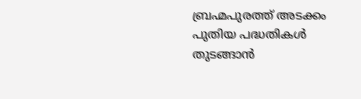ബ്രഹ്മപുരത്ത് അടക്കം പുതിയ പദ്ധതികൾ തുടങ്ങാൻ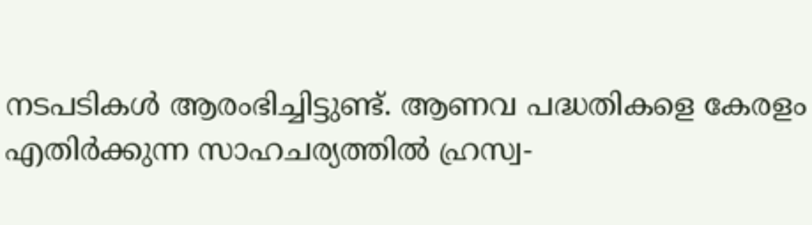നടപടികൾ ആരംഭിച്ചിട്ടുണ്ട്. ആണവ പദ്ധതികളെ കേരളം എതിർക്കുന്ന സാഹചര്യത്തിൽ ഹ്രസ്വ-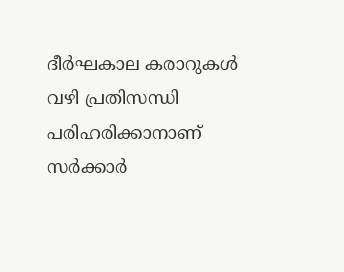ദീർഘകാല കരാറുകൾ വഴി പ്രതിസന്ധി പരിഹരിക്കാനാണ് സർക്കാർ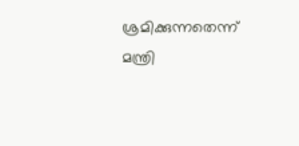ശ്രമിക്കുന്നതെന്ന് മന്ത്രി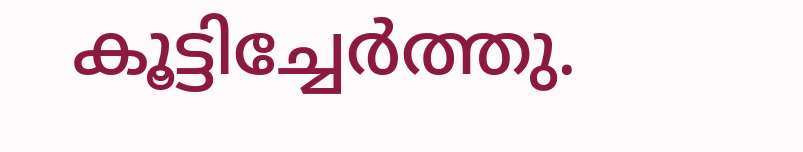കൂട്ടിച്ചേർത്തു.